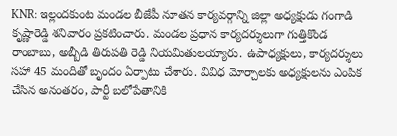KNR: ఇల్లందకుంట మండల బీజేపీ నూతన కార్యవర్గాన్ని జిల్లా అధ్యక్షుడు గంగాడి కృష్ణారెడ్డి శనివారం ప్రకటించారు. మండల ప్రధాన కార్యదర్శులుగా గుత్తికొండ రాంబాబు, అబ్బీడి తిరుపతి రెడ్డి నియమితులయ్యారు. ఉపాధ్యక్షులు, కార్యదర్శులు సహా 45 మందితో బృందం ఏర్పాటు చేశారు. వివిధ మోర్చాలకు అధ్యక్షులను ఎంపిక చేసిన అనంతరం, పార్టీ బలోపేతానికి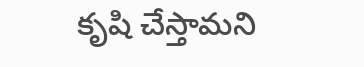కృషి చేస్తామని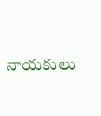నాయకులు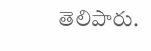తెలిపారు.